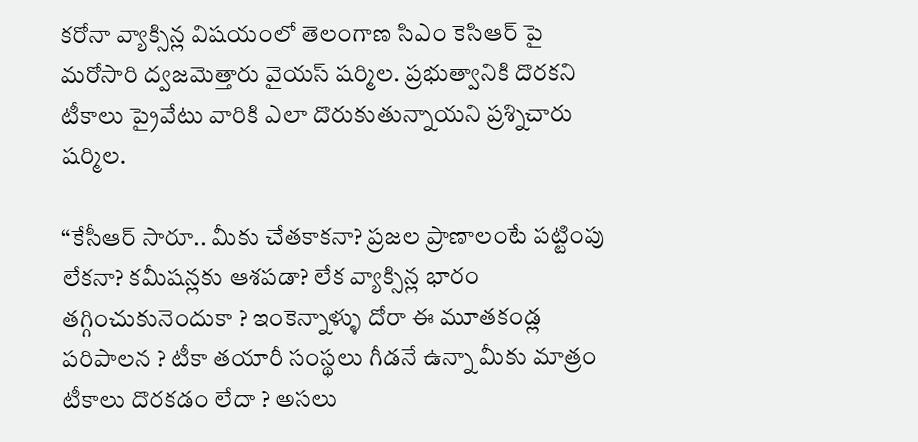కరోనా వ్యాక్సిన్ల విషయంలో తెలంగాణ సిఎం కెసిఆర్ పై మరోసారి ద్వజమెత్తారు వైయస్ షర్మిల. ప్రభుత్వానికి దొరకని టీకాలు ప్రైవేటు వారికి ఎలా దొరుకుతున్నాయని ప్రశ్నిచారు షర్మిల.

“కేసీఆర్ సారూ.. మీకు చేతకాకనా? ప్రజల ప్రాణాలంటే పట్టింపు లేకనా? కమీషన్లకు ఆశపడా? లేక వ్యాక్సిన్ల భారం తగ్గించుకునెందుకా ? ఇంకెన్నాళ్ళు దోరా ఈ మూతకండ్ల పరిపాలన ? టీకా తయారీ సంస్థలు గీడనే ఉన్నా మీకు మాత్రం టీకాలు దొరకడం లేదా ? అసలు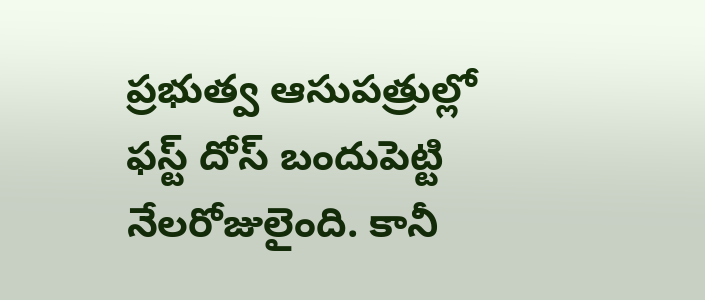ప్రభుత్వ ఆసుపత్రుల్లో ఫస్ట్ దోస్ బందుపెట్టి నేలరోజులైంది. కానీ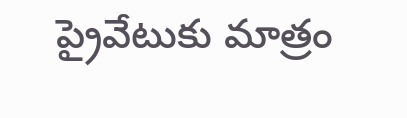ప్రైవేటుకు మాత్రం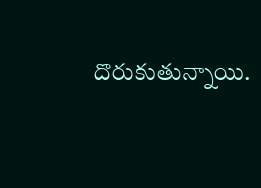దొరుకుతున్నాయి.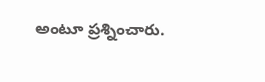అంటూ ప్రశ్నించారు.